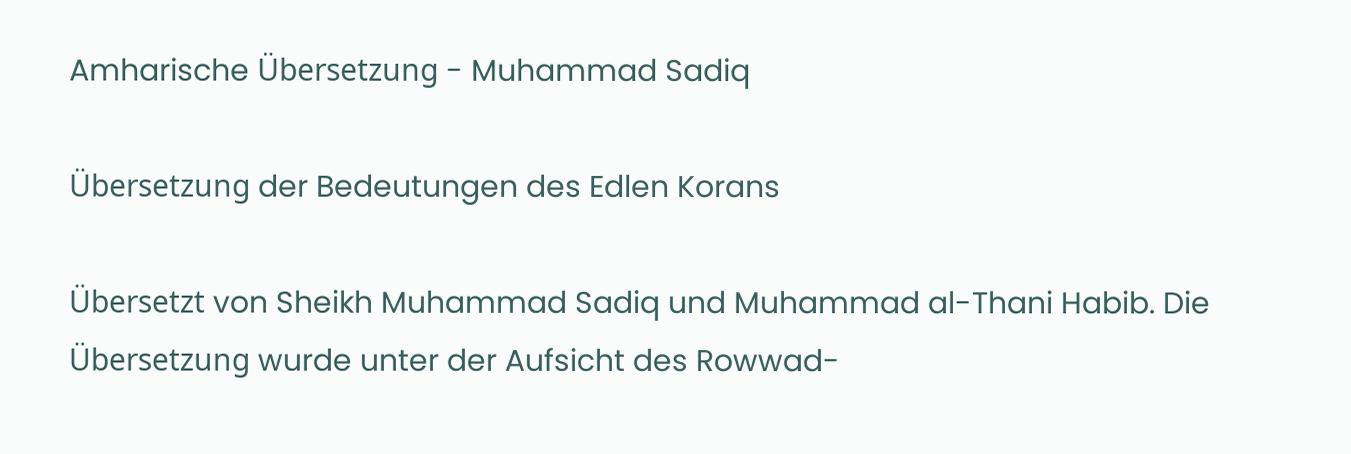Amharische Übersetzung - Muhammad Sadiq

Übersetzung der Bedeutungen des Edlen Korans

Übersetzt von Sheikh Muhammad Sadiq und Muhammad al-Thani Habib. Die Übersetzung wurde unter der Aufsicht des Rowwad-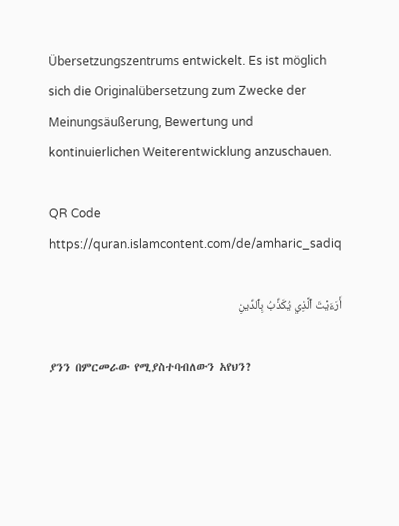Übersetzungszentrums entwickelt. Es ist möglich sich die Originalübersetzung zum Zwecke der Meinungsäußerung, Bewertung und kontinuierlichen Weiterentwicklung anzuschauen.

QR Code https://quran.islamcontent.com/de/amharic_sadiq

أَرَءَيۡتَ ٱلَّذِي يُكَذِّبُ بِٱلدِّينِ

ያንን በምርመራው የሚያስተባብለውን አየህን?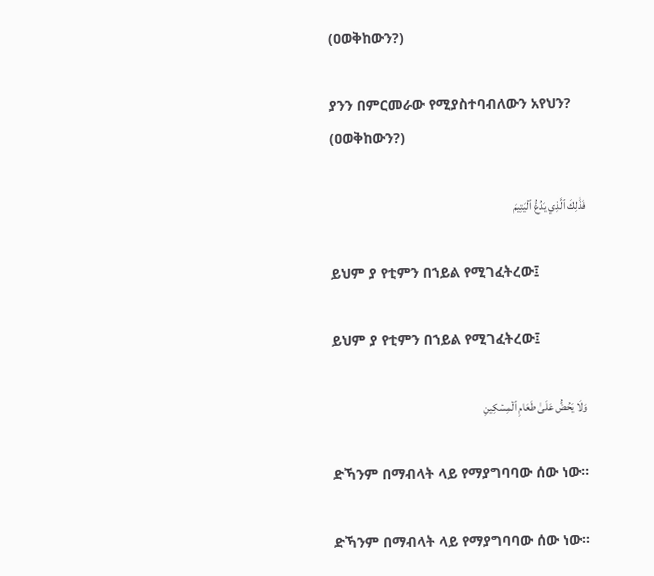(ዐወቅከውን?)

ያንን በምርመራው የሚያስተባብለውን አየህን? (ዐወቅከውን?)

فَذَٰلِكَ ٱلَّذِي يَدُعُّ ٱلۡيَتِيمَ

ይህም ያ የቲምን በኀይል የሚገፈትረው፤

ይህም ያ የቲምን በኀይል የሚገፈትረው፤

وَلَا يَحُضُّ عَلَىٰ طَعَامِ ٱلۡمِسۡكِينِ

ድኻንም በማብላት ላይ የማያግባባው ሰው ነው፡፡

ድኻንም በማብላት ላይ የማያግባባው ሰው ነው፡፡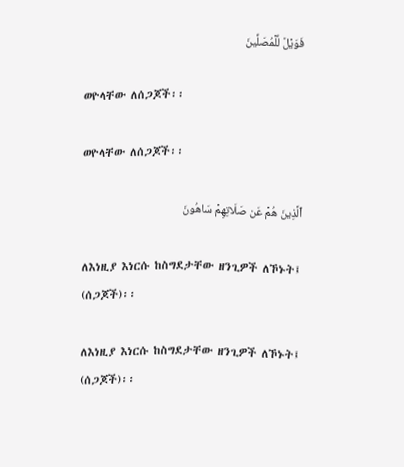فَوَيۡلٞ لِّلۡمُصَلِّينَ

ወዮላቸው ለሰጋጆች፡፡

ወዮላቸው ለሰጋጆች፡፡

ٱلَّذِينَ هُمۡ عَن صَلَاتِهِمۡ سَاهُونَ

ለእነዚያ እነርሱ ከስግደታቸው ዘንጊዎች ለኾኑት፤ (ሰጋጆች)፡፡

ለእነዚያ እነርሱ ከስግደታቸው ዘንጊዎች ለኾኑት፤ (ሰጋጆች)፡፡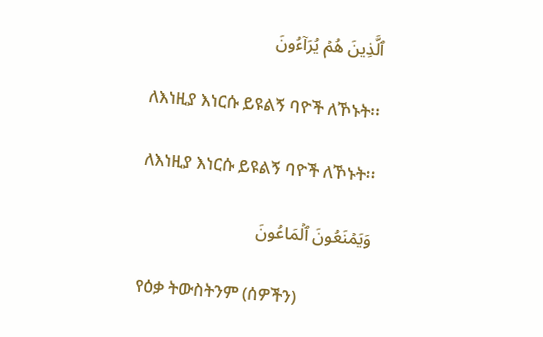ٱلَّذِينَ هُمۡ يُرَآءُونَ

ለእነዚያ እነርሱ ይዩልኝ ባዮች ለኾኑት፡፡

ለእነዚያ እነርሱ ይዩልኝ ባዮች ለኾኑት፡፡

وَيَمۡنَعُونَ ٱلۡمَاعُونَ

የዕቃ ትውስትንም (ሰዎችን)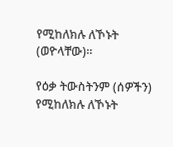የሚከለክሉ ለኾኑት (ወዮላቸው)፡፡

የዕቃ ትውስትንም (ሰዎችን) የሚከለክሉ ለኾኑት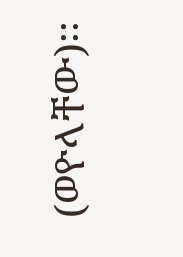(ወዮላቸው)፡፡